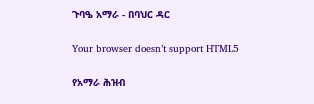ጉባዔ አማራ - በባህር ዳር

Your browser doesn’t support HTML5

የአማራ ሕዝብ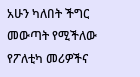አሁን ካለበት ችግር መውጣት የሚችለው የፖለቲካ መሪዎችና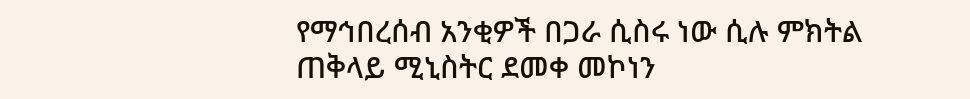የማኅበረሰብ አንቂዎች በጋራ ሲስሩ ነው ሲሉ ምክትል ጠቅላይ ሚኒስትር ደመቀ መኮነን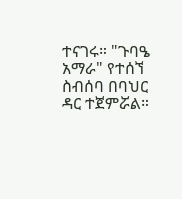ተናገሩ። "ጉባዔ አማራ" የተሰኘ ስብሰባ በባህር ዳር ተጀምሯል።